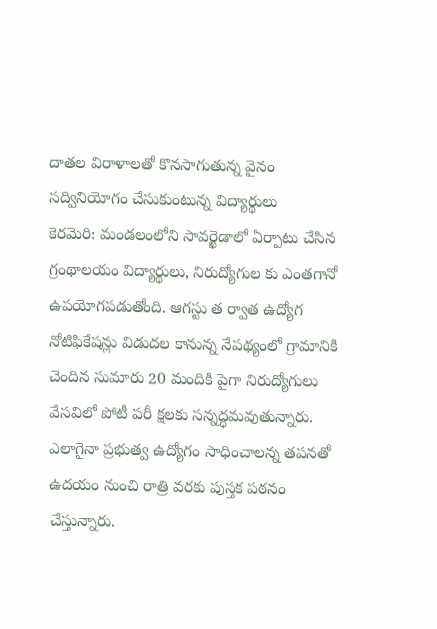దాతల విరాళాలతో కొనసాగుతున్న వైనం సద్వినియోగం చేసుకుంటున్న విద్యార్థులు
కెరమెరి: మండలంలోని సావర్ఖెడాలో ఏర్పాటు చేసిన గ్రంథాలయం విద్యార్థులు, నిరుద్యోగుల కు ఎంతగానో ఉపయోగపడుతోంది. ఆగస్టు త ర్వాత ఉద్యోగ నోటిఫికేషన్లు విడుదల కానున్న నేపథ్యంలో గ్రామానికి చెందిన సుమారు 20 మందికి పైగా నిరుద్యోగులు వేసవిలో పోటీ పరీ క్షలకు సన్నద్ధమవుతున్నారు. ఎలాగైనా ప్రభుత్వ ఉద్యోగం సాధించాలన్న తపనతో ఉదయం నుంచి రాత్రి వరకు పుస్తక పఠనం చేస్తున్నారు.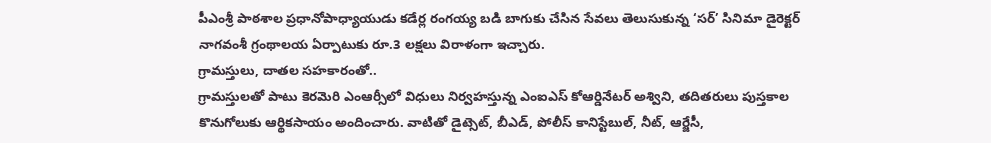పీఎంశ్రీ పాఠశాల ప్రధానోపాధ్యాయుడు కడేర్ల రంగయ్య బడి బాగుకు చేసిన సేవలు తెలుసుకున్న ‘సర్’ సినిమా డైరెక్టర్ నాగవంశీ గ్రంథాలయ ఏర్పాటుకు రూ.3 లక్షలు విరాళంగా ఇచ్చారు.
గ్రామస్తులు, దాతల సహకారంతో..
గ్రామస్తులతో పాటు కెరమెరి ఎంఆర్సీలో విధులు నిర్వహస్తున్న ఎంఐఎస్ కోఆర్డినేటర్ అశ్విని, తదితరులు పుస్తకాల కొనుగోలుకు ఆర్థికసాయం అందించారు. వాటితో డైట్సెట్, బీఎడ్, పోలీస్ కానిస్టేబుల్, నీట్, ఆర్జేసీ,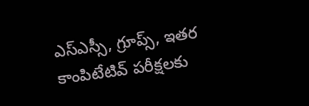ఎస్ఎస్సీ, గ్రూప్స్, ఇతర కాంపిటేటివ్ పరీక్షలకు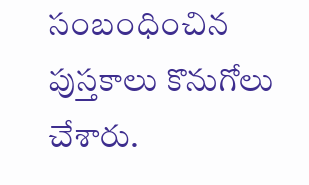సంబంధించిన పుస్తకాలు కొనుగోలు చేశారు.